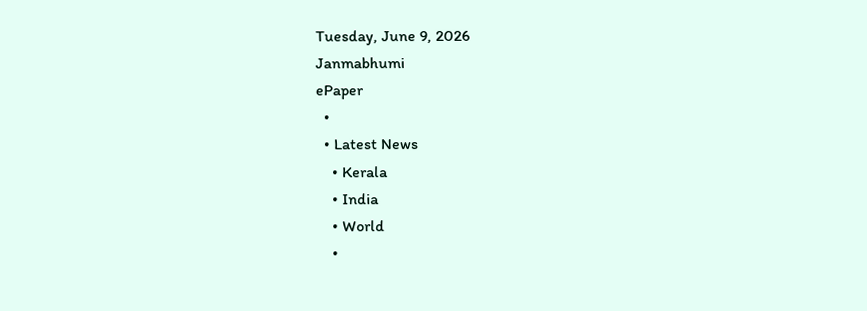Tuesday, June 9, 2026
Janmabhumi
ePaper
  •
  • Latest News
    • Kerala
    • India
    • World
    •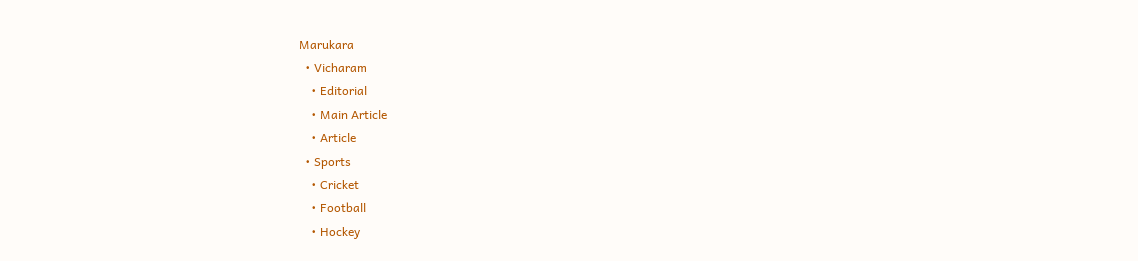Marukara
  • Vicharam
    • Editorial
    • Main Article
    • Article
  • Sports
    • Cricket
    • Football
    • Hockey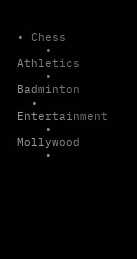• Chess
    • Athletics
    • Badminton
  • Entertainment
    • Mollywood
    •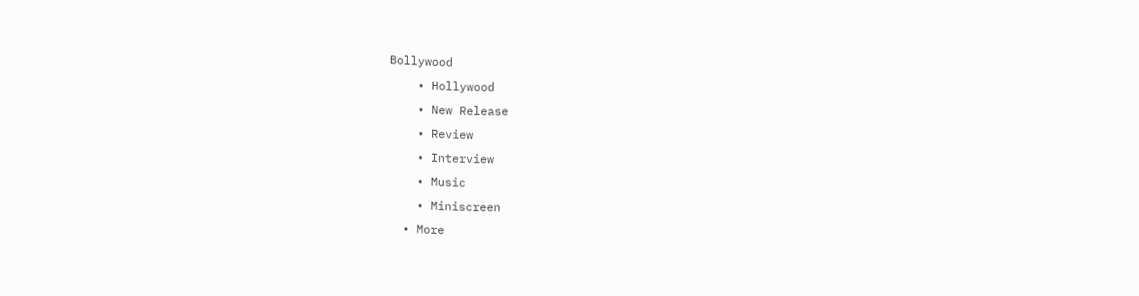Bollywood
    • Hollywood
    • New Release
    • Review
    • Interview
    • Music
    • Miniscreen
  • More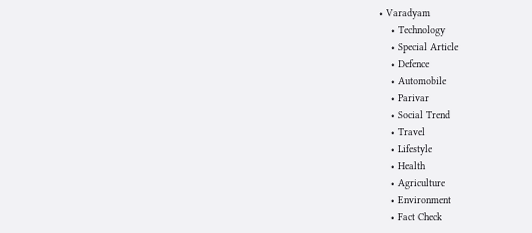• Varadyam
    • Technology
    • Special Article
    • Defence
    • Automobile
    • Parivar
    • Social Trend
    • Travel
    • Lifestyle
    • Health
    • Agriculture
    • Environment
    • Fact Check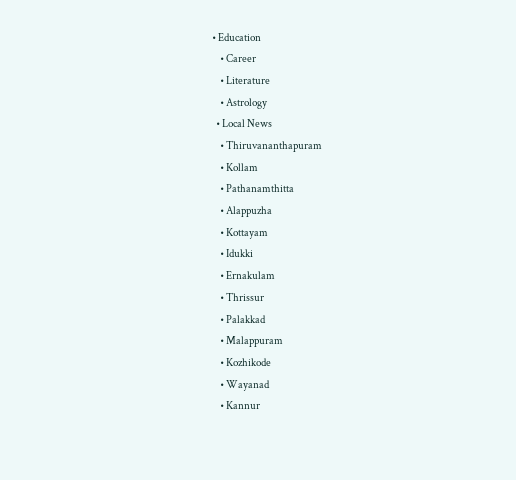• Education
    • Career
    • Literature
    • Astrology
  • Local News
    • Thiruvananthapuram
    • Kollam
    • Pathanamthitta
    • Alappuzha
    • Kottayam
    • Idukki
    • Ernakulam
    • Thrissur
    • Palakkad
    • Malappuram
    • Kozhikode
    • Wayanad
    • Kannur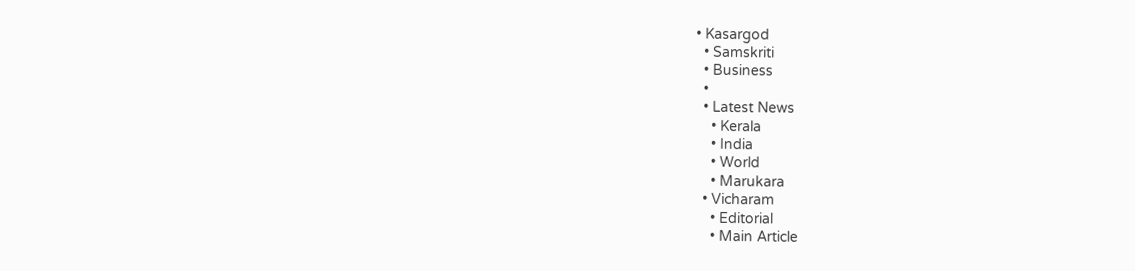• Kasargod
  • Samskriti
  • Business
  •
  • Latest News
    • Kerala
    • India
    • World
    • Marukara
  • Vicharam
    • Editorial
    • Main Article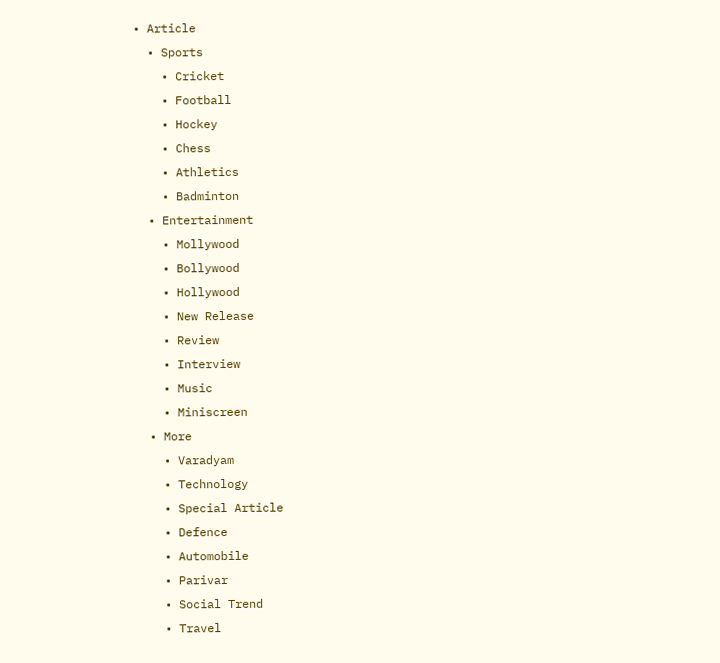• Article
  • Sports
    • Cricket
    • Football
    • Hockey
    • Chess
    • Athletics
    • Badminton
  • Entertainment
    • Mollywood
    • Bollywood
    • Hollywood
    • New Release
    • Review
    • Interview
    • Music
    • Miniscreen
  • More
    • Varadyam
    • Technology
    • Special Article
    • Defence
    • Automobile
    • Parivar
    • Social Trend
    • Travel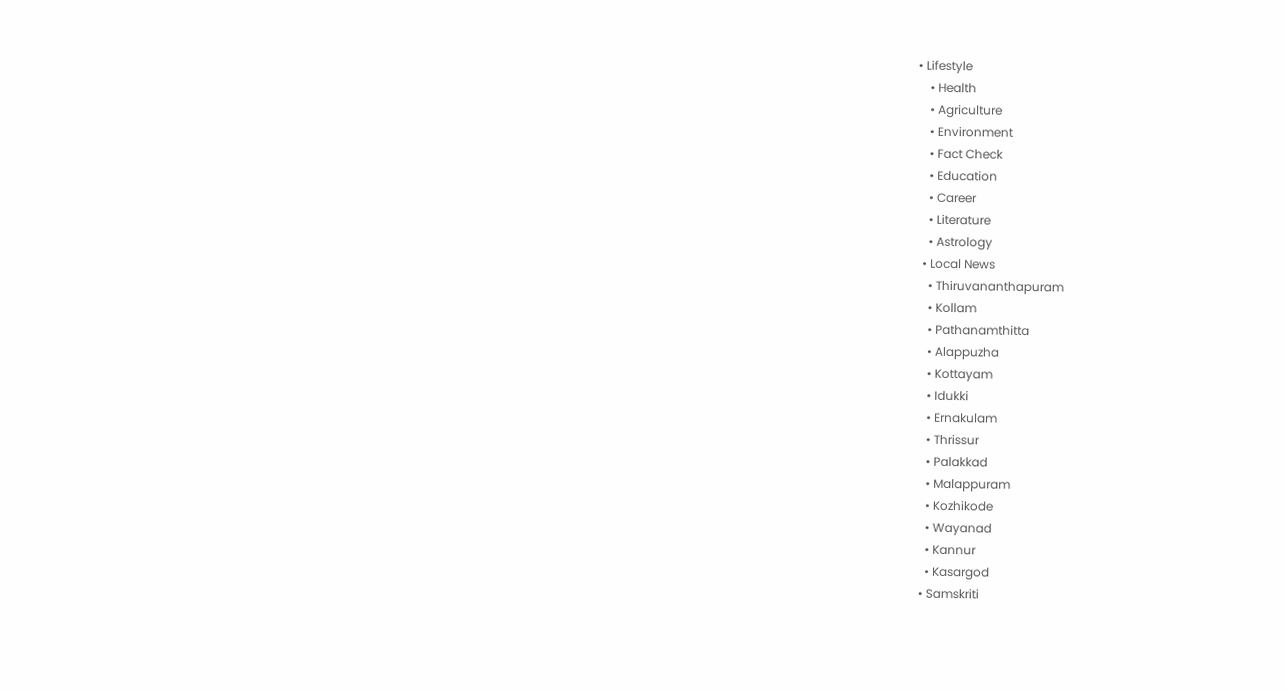• Lifestyle
    • Health
    • Agriculture
    • Environment
    • Fact Check
    • Education
    • Career
    • Literature
    • Astrology
  • Local News
    • Thiruvananthapuram
    • Kollam
    • Pathanamthitta
    • Alappuzha
    • Kottayam
    • Idukki
    • Ernakulam
    • Thrissur
    • Palakkad
    • Malappuram
    • Kozhikode
    • Wayanad
    • Kannur
    • Kasargod
  • Samskriti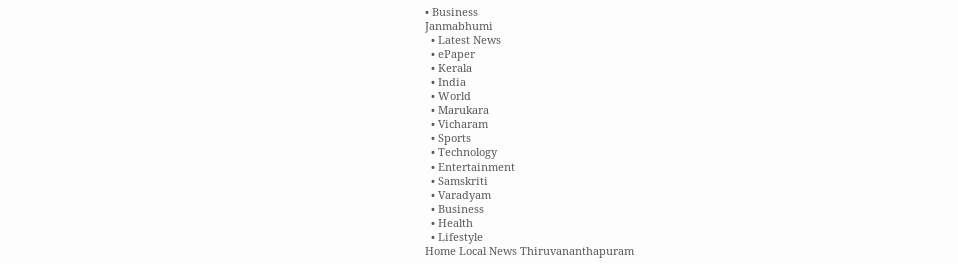• Business
Janmabhumi
  • Latest News
  • ePaper
  • Kerala
  • India
  • World
  • Marukara
  • Vicharam
  • Sports
  • Technology
  • Entertainment
  • Samskriti
  • Varadyam
  • Business
  • Health
  • Lifestyle
Home Local News Thiruvananthapuram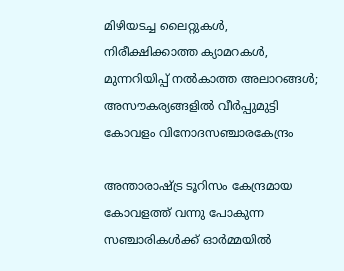മിഴിയടച്ച ലൈറ്റുകള്‍, നിരീക്ഷിക്കാത്ത ക്യാമറകള്‍, മുന്നറിയിപ്പ് നല്‍കാത്ത അലാറങ്ങള്‍; അസൗകര്യങ്ങളില്‍ വീര്‍പ്പുമുട്ടി കോവളം വിനോദസഞ്ചാരകേന്ദ്രം

അന്താരാഷ്‌ട്ര ടൂറിസം കേന്ദ്രമായ കോവളത്ത് വന്നു പോകുന്ന സഞ്ചാരികള്‍ക്ക് ഓര്‍മ്മയില്‍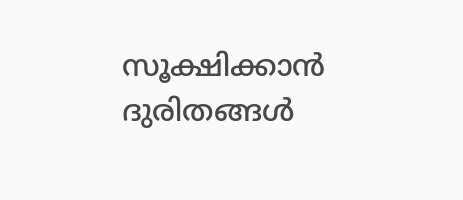സൂക്ഷിക്കാന്‍ ദുരിതങ്ങള്‍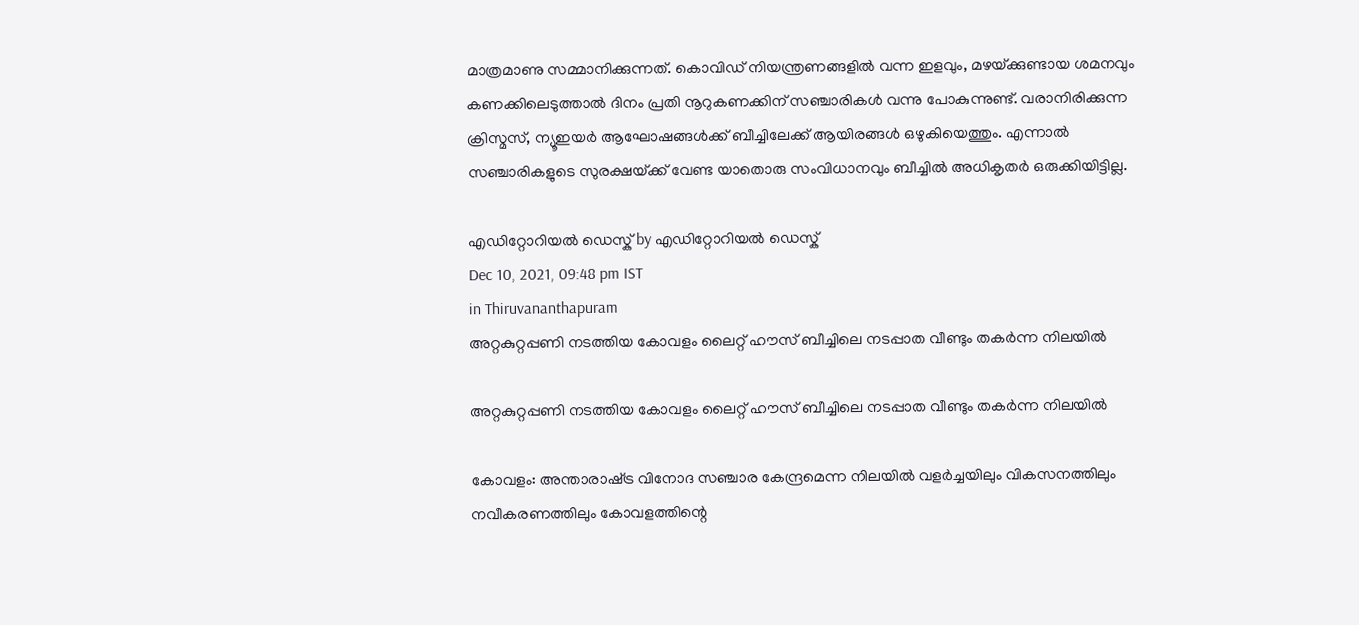മാത്രമാണു സമ്മാനിക്കുന്നത്. കൊവിഡ് നിയന്ത്രണങ്ങളില്‍ വന്ന ഇളവും, മഴയ്‌ക്കുണ്ടായ ശമനവും കണക്കിലെടുത്താല്‍ ദിനം പ്രതി നൂറുകണക്കിന് സഞ്ചാരികള്‍ വന്നു പോകുന്നുണ്ട്. വരാനിരിക്കുന്ന ക്രിസ്മസ്, ന്യൂഇയര്‍ ആഘോഷങ്ങള്‍ക്ക് ബീച്ചിലേക്ക് ആയിരങ്ങള്‍ ഒഴുകിയെത്തും. എന്നാല്‍ സഞ്ചാരികളുടെ സുരക്ഷയ്‌ക്ക് വേണ്ട യാതൊരു സംവിധാനവും ബീച്ചില്‍ അധികൃതര്‍ ഒരുക്കിയിട്ടില്ല.

എഡിറ്റോറിയൽ ഡെസ്ക് by എഡിറ്റോറിയൽ ഡെസ്ക്
Dec 10, 2021, 09:48 pm IST
in Thiruvananthapuram
അറ്റകുറ്റപ്പണി നടത്തിയ കോവളം ലൈറ്റ് ഹൗസ് ബീച്ചിലെ നടപ്പാത വീണ്ടും തകര്‍ന്ന നിലയില്‍

അറ്റകുറ്റപ്പണി നടത്തിയ കോവളം ലൈറ്റ് ഹൗസ് ബീച്ചിലെ നടപ്പാത വീണ്ടും തകര്‍ന്ന നിലയില്‍

കോവളം: അന്താരാഷ്‌ട്ര വിനോദ സഞ്ചാര കേന്ദ്രമെന്ന നിലയില്‍ വളര്‍ച്ചയിലും വികസനത്തിലും നവീകരണത്തിലും കോവളത്തിന്റെ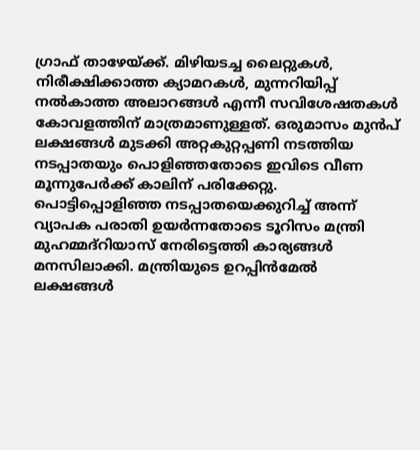ഗ്രാഫ് താഴേയ്‌ക്ക്. മിഴിയടച്ച ലൈറ്റുകള്‍, നിരീക്ഷിക്കാത്ത ക്യാമറകള്‍, മുന്നറിയിപ്പ് നല്‍കാത്ത അലാറങ്ങള്‍ എന്നീ സവിശേഷതകള്‍ കോവളത്തിന് മാത്രമാണുള്ളത്. ഒരുമാസം മുന്‍പ് ലക്ഷങ്ങള്‍ മുടക്കി അറ്റകുറ്റപ്പണി നടത്തിയ നടപ്പാതയും പൊളിഞ്ഞതോടെ ഇവിടെ വീണ മൂന്നുപേര്‍ക്ക് കാലിന് പരിക്കേറ്റു. പൊട്ടിപ്പൊളിഞ്ഞ നടപ്പാതയെക്കുറിച്ച് അന്ന് വ്യാപക പരാതി ഉയര്‍ന്നതോടെ ടൂറിസം മന്ത്രി മുഹമ്മദ്‌റിയാസ് നേരിട്ടെത്തി കാര്യങ്ങള്‍ മനസിലാക്കി. മന്ത്രിയുടെ ഉറപ്പിന്‍മേല്‍ ലക്ഷങ്ങള്‍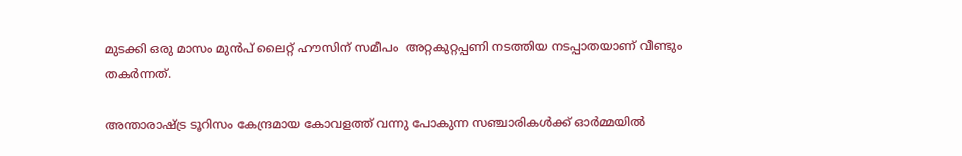മുടക്കി ഒരു മാസം മുന്‍പ് ലൈറ്റ് ഹൗസിന് സമീപം  അറ്റകുറ്റപ്പണി നടത്തിയ നടപ്പാതയാണ് വീണ്ടും തകര്‍ന്നത്.

അന്താരാഷ്‌ട്ര ടൂറിസം കേന്ദ്രമായ കോവളത്ത് വന്നു പോകുന്ന സഞ്ചാരികള്‍ക്ക് ഓര്‍മ്മയില്‍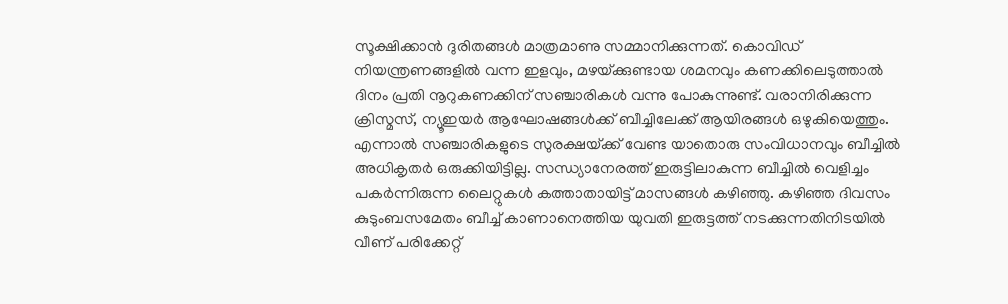സൂക്ഷിക്കാന്‍ ദുരിതങ്ങള്‍ മാത്രമാണു സമ്മാനിക്കുന്നത്. കൊവിഡ് നിയന്ത്രണങ്ങളില്‍ വന്ന ഇളവും, മഴയ്‌ക്കുണ്ടായ ശമനവും കണക്കിലെടുത്താല്‍ ദിനം പ്രതി നൂറുകണക്കിന് സഞ്ചാരികള്‍ വന്നു പോകുന്നുണ്ട്. വരാനിരിക്കുന്ന ക്രിസ്മസ്, ന്യൂഇയര്‍ ആഘോഷങ്ങള്‍ക്ക് ബീച്ചിലേക്ക് ആയിരങ്ങള്‍ ഒഴുകിയെത്തും. എന്നാല്‍ സഞ്ചാരികളുടെ സുരക്ഷയ്‌ക്ക് വേണ്ട യാതൊരു സംവിധാനവും ബീച്ചില്‍ അധികൃതര്‍ ഒരുക്കിയിട്ടില്ല. സന്ധ്യാനേരത്ത് ഇരുട്ടിലാകുന്ന ബീച്ചില്‍ വെളിച്ചം പകര്‍ന്നിരുന്ന ലൈറ്റുകള്‍ കത്താതായിട്ട് മാസങ്ങള്‍ കഴിഞ്ഞു. കഴിഞ്ഞ ദിവസം കുടുംബസമേതം ബീച്ച് കാണാനെത്തിയ യുവതി ഇരുട്ടത്ത് നടക്കുന്നതിനിടയില്‍ വീണ് പരിക്കേറ്റ്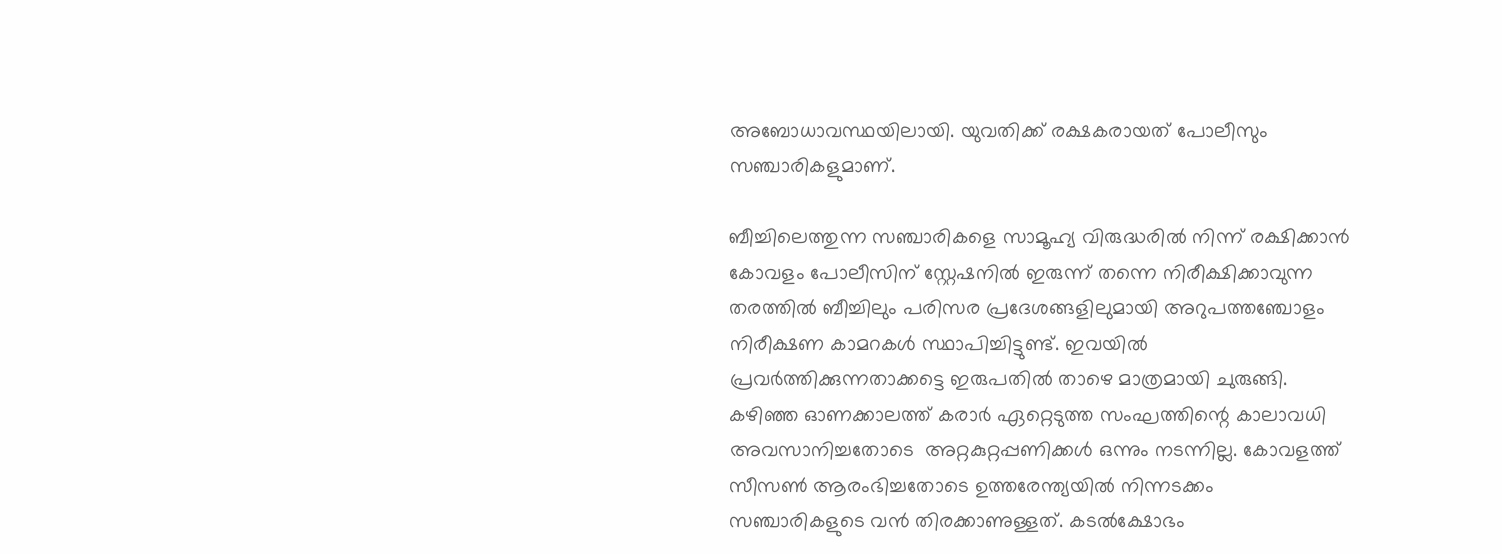അബോധാവസ്ഥയിലായി. യുവതിക്ക് രക്ഷകരായത് പോലീസും സഞ്ചാരികളുമാണ്.

ബീച്ചിലെത്തുന്ന സഞ്ചാരികളെ സാമൂഹ്യ വിരുദ്ധരില്‍ നിന്ന് രക്ഷിക്കാന്‍ കോവളം പോലീസിന് സ്റ്റേഷനില്‍ ഇരുന്ന് തന്നെ നിരീക്ഷിക്കാവുന്ന തരത്തില്‍ ബീച്ചിലും പരിസര പ്രദേശങ്ങളിലുമായി അറുപത്തഞ്ചോളം നിരീക്ഷണ കാമറകള്‍ സ്ഥാപിച്ചിട്ടുണ്ട്. ഇവയില്‍ പ്രവര്‍ത്തിക്കുന്നതാക്കട്ടെ ഇരുപതില്‍ താഴെ മാത്രമായി ചുരുങ്ങി. കഴിഞ്ഞ ഓണക്കാലത്ത് കരാര്‍ ഏറ്റെടുത്ത സംഘത്തിന്റെ കാലാവധി അവസാനിച്ചതോടെ  അറ്റകുറ്റപ്പണിക്കള്‍ ഒന്നും നടന്നില്ല. കോവളത്ത് സീസണ്‍ ആരംഭിച്ചതോടെ ഉത്തരേന്ത്യയില്‍ നിന്നടക്കം സഞ്ചാരികളുടെ വന്‍ തിരക്കാണുള്ളത്. കടല്‍ക്ഷോഭം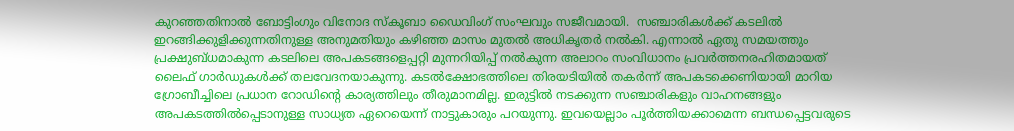കുറഞ്ഞതിനാല്‍ ബോട്ടിംഗും വിനോദ സ്‌കൂബാ ഡൈവിംഗ് സംഘവും സജീവമായി.  സഞ്ചാരികള്‍ക്ക് കടലില്‍ ഇറങ്ങിക്കുളിക്കുന്നതിനുള്ള അനുമതിയും കഴിഞ്ഞ മാസം മുതല്‍ അധികൃതര്‍ നല്‍കി. എന്നാല്‍ ഏതു സമയത്തും പ്രക്ഷുബ്ധമാകുന്ന കടലിലെ അപകടങ്ങളെപ്പറ്റി മുന്നറിയിപ്പ് നല്‍കുന്ന അലാറം സംവിധാനം പ്രവര്‍ത്തനരഹിതമായത് ലൈഫ് ഗാര്‍ഡുകള്‍ക്ക് തലവേദനയാകുന്നു. കടല്‍ക്ഷോഭത്തിലെ തിരയടിയില്‍ തകര്‍ന്ന് അപകടക്കെണിയായി മാറിയ ഗ്രോബീച്ചിലെ പ്രധാന റോഡിന്റെ കാര്യത്തിലും തീരുമാനമില്ല. ഇരുട്ടില്‍ നടക്കുന്ന സഞ്ചാരികളും വാഹനങ്ങളും അപകടത്തില്‍പ്പെടാനുള്ള സാധ്യത ഏറെയെന്ന് നാട്ടുകാരും പറയുന്നു. ഇവയെല്ലാം പൂര്‍ത്തിയക്കാമെന്ന ബന്ധപ്പെട്ടവരുടെ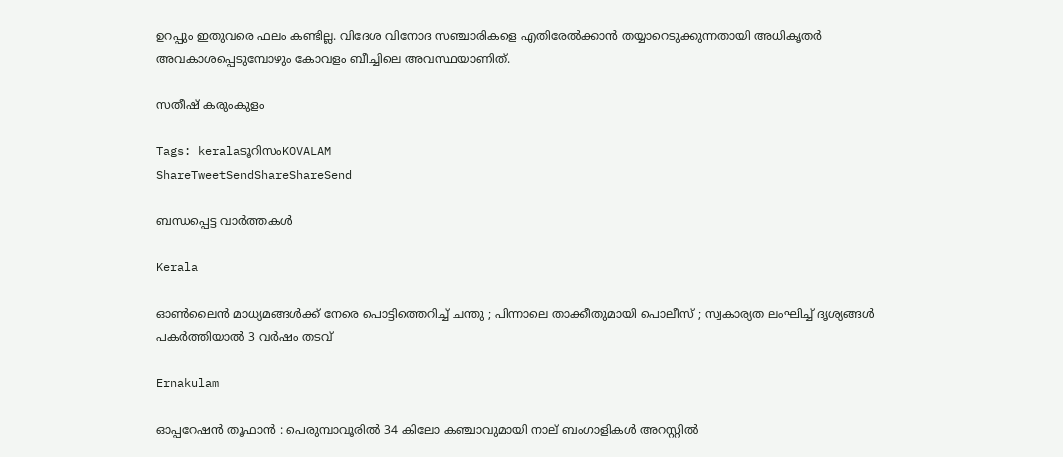ഉറപ്പും ഇതുവരെ ഫലം കണ്ടില്ല. വിദേശ വിനോദ സഞ്ചാരികളെ എതിരേല്‍ക്കാന്‍ തയ്യാറെടുക്കുന്നതായി അധികൃതര്‍ അവകാശപ്പെടുമ്പോഴും കോവളം ബീച്ചിലെ അവസ്ഥയാണിത്.

സതീഷ് കരുംകുളം

Tags: keralaടൂറിസംKOVALAM
ShareTweetSendShareShareSend

ബന്ധപ്പെട്ട വാര്‍ത്തകള്‍

Kerala

ഓൺലൈൻ മാധ്യമങ്ങൾക്ക് നേരെ പൊട്ടിത്തെറിച്ച് ചന്തു ; പിന്നാലെ താക്കീതുമായി പൊലീസ് ; സ്വകാര്യത ലംഘിച്ച് ദൃശ്യങ്ങൾ പകർത്തിയാൽ 3 വർഷം തടവ്

Ernakulam

ഓപ്പറേഷൻ തൂഫാൻ : പെരുമ്പാവൂരിൽ 34 കിലോ കഞ്ചാവുമായി നാല് ബംഗാളികൾ അറസ്റ്റിൽ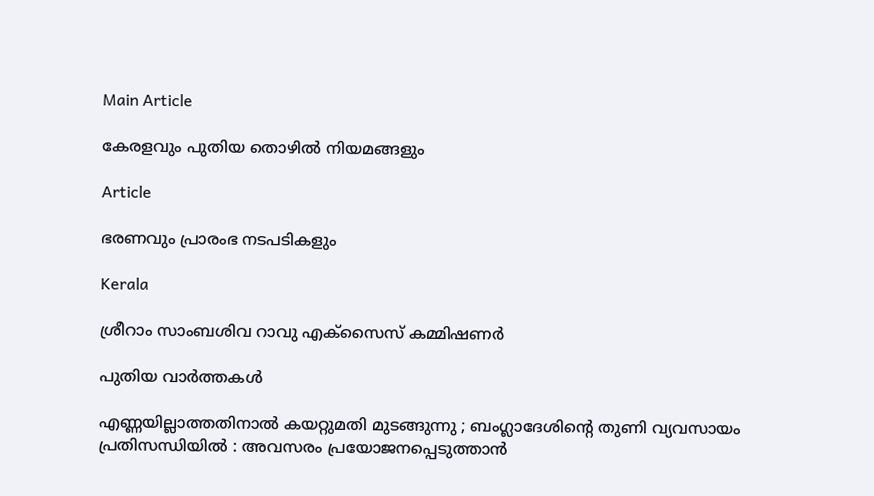Main Article

കേരളവും പുതിയ തൊഴില്‍ നിയമങ്ങളും

Article

ഭരണവും പ്രാരംഭ നടപടികളും

Kerala

ശ്രീറാം സാംബശിവ റാവു എക്‌സൈസ് കമ്മിഷണര്‍

പുതിയ വാര്‍ത്തകള്‍

എണ്ണയില്ലാത്തതിനാൽ കയറ്റുമതി മുടങ്ങുന്നു ; ബംഗ്ലാദേശിന്റെ തുണി വ്യവസായം പ്രതിസന്ധിയിൽ : അവസരം പ്രയോജനപ്പെടുത്താൻ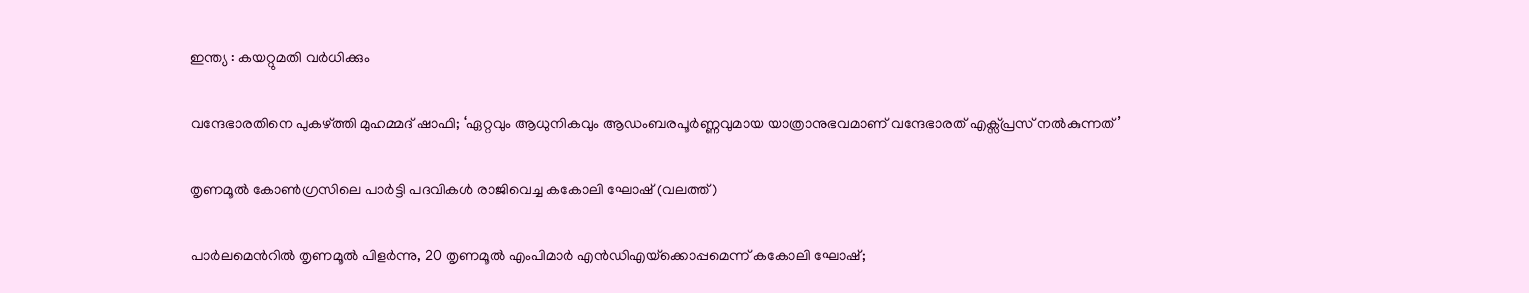ഇന്ത്യ : കയറ്റുമതി വർധിക്കും

വന്ദേഭാരതിനെ പുകഴ്‌ത്തി മുഹമ്മദ് ഷാഫി; ‘ഏറ്റവും ആധുനികവും ആഡംബരപൂർണ്ണവുമായ യാത്രാനുഭവമാണ് വന്ദേഭാരത് എക്സ്പ്രസ് നൽകുന്നത്’

തൃണമൂല്‍ കോണ്‍ഗ്രസിലെ പാര്‍ട്ടി പദവികള്‍ രാജിവെച്ച കകോലി ഘോഷ് (വലത്ത്)

പാര്‍ലമെന്‍റില്‍ തൃണമൂല്‍ പിളര്‍ന്നു, 20 തൃണമൂല്‍ എംപിമാര്‍ എന്‍ഡിഎയ്‌ക്കൊപ്പമെന്ന് കകോലി ഘോഷ്;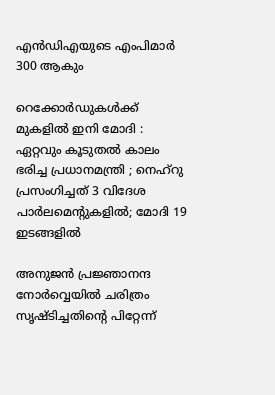എന്‍ഡിഎയുടെ എംപിമാര്‍ 300 ആകും

റെക്കോർഡുകൾക്ക് മുകളിൽ ഇനി മോദി : ഏറ്റവും കൂടുതൽ കാലം ഭരിച്ച പ്രധാനമന്ത്രി ; നെഹ്‌റു പ്രസംഗിച്ചത് 3 വിദേശ പാർലമെന്റുകളിൽ; മോദി 19 ഇടങ്ങളിൽ

അനുജന്‍ പ്രജ്ഞാനന്ദ നോര്‍വ്വെയില്‍ ചരിത്രം സൃഷ്ടിച്ചതിന്റെ പിറ്റേന്ന്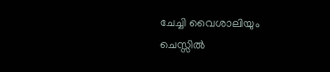ചേച്ചി വൈശാലിയും ചെസ്സില്‍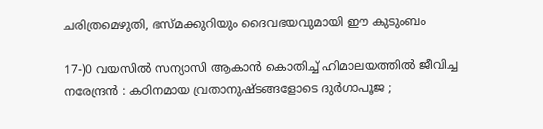ചരിത്രമെഴുതി, ഭസ്മക്കുറിയും ദൈവഭയവുമായി ഈ കുടുംബം

17-)0 വയസിൽ സന്യാസി ആകാൻ കൊതിച്ച് ഹിമാലയത്തിൽ ജീവിച്ച നരേന്ദ്രൻ : കഠിനമായ വ്രതാനുഷ്ടങ്ങളോടെ ദുർഗാപൂജ ;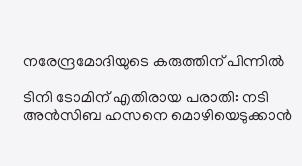നരേന്ദ്രമോദിയുടെ കരുത്തിന് പിന്നിൽ

ടിനി ടോമിന് എതിരായ പരാതി: നടി അന്‍സിബ ഹസനെ മൊഴിയെടുക്കാന്‍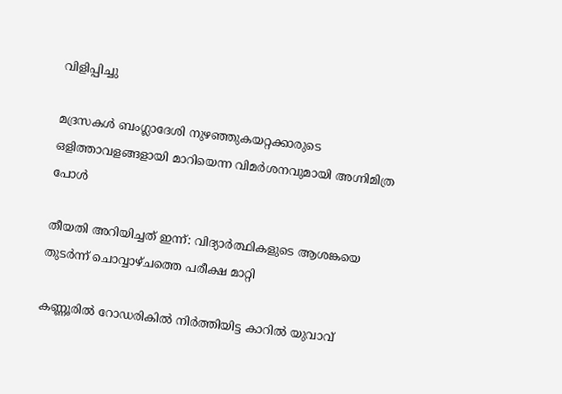വിളിപ്പിച്ചു

മദ്രസകള്‍ ബംഗ്ലാദേശി നുഴഞ്ഞുകയറ്റക്കാരുടെ ഒളിത്താവളങ്ങളായി മാറിയെന്ന വിമര്‍ശനവുമായി അഗ്നിമിത്ര പോള്‍

തീയതി അറിയിച്ചത് ഇന്ന്: വിദ്യാര്‍ത്ഥികളുടെ ആശങ്കയെ തുടര്‍ന്ന് ചൊവ്വാഴ്ചത്തെ പരീക്ഷ മാറ്റി

കണ്ണൂരില്‍ റോഡരികില്‍ നിര്‍ത്തിയിട്ട കാറില്‍ യുവാവ്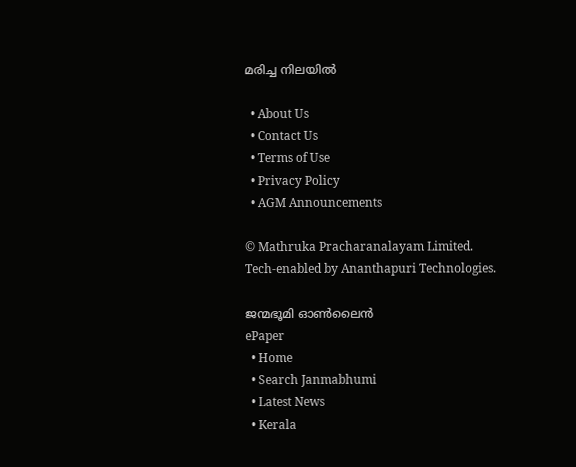മരിച്ച നിലയില്‍

  • About Us
  • Contact Us
  • Terms of Use
  • Privacy Policy
  • AGM Announcements

© Mathruka Pracharanalayam Limited.
Tech-enabled by Ananthapuri Technologies.

ജന്മഭൂമി ഓണ്‍ലൈന്‍
ePaper
  • Home
  • Search Janmabhumi
  • Latest News
  • Kerala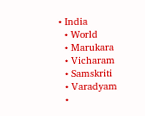• India
  • World
  • Marukara
  • Vicharam
  • Samskriti
  • Varadyam
  •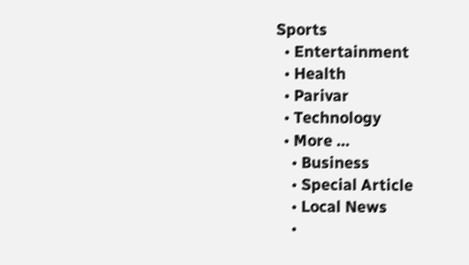Sports
  • Entertainment
  • Health
  • Parivar
  • Technology
  • More …
    • Business
    • Special Article
    • Local News
    •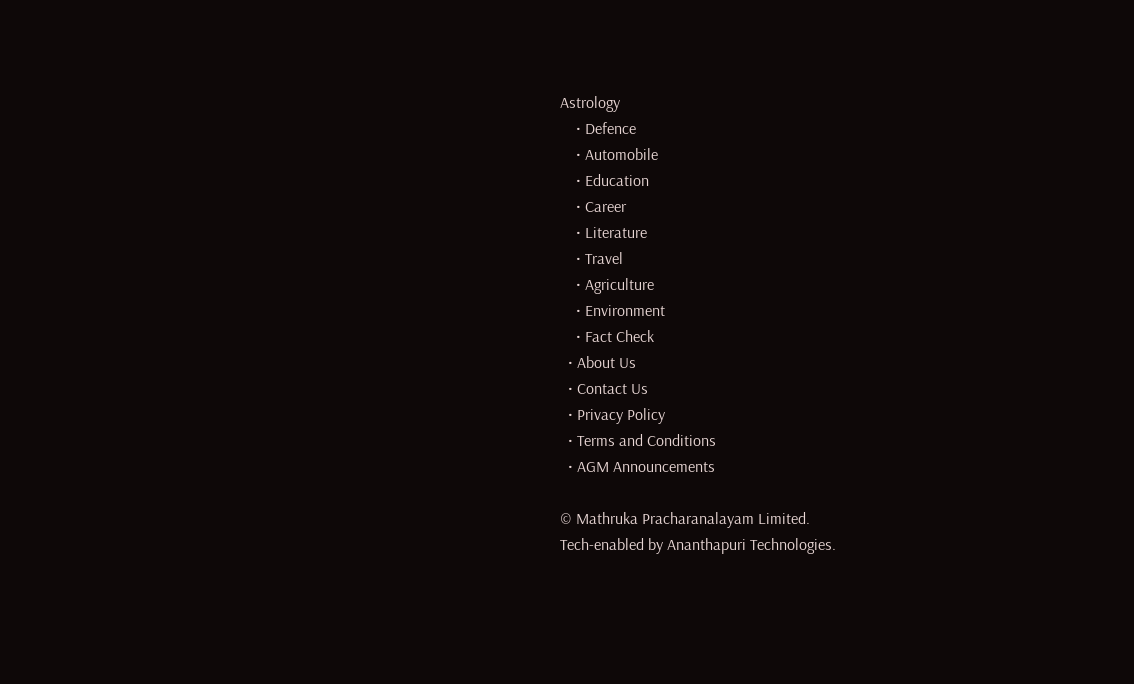Astrology
    • Defence
    • Automobile
    • Education
    • Career
    • Literature
    • Travel
    • Agriculture
    • Environment
    • Fact Check
  • About Us
  • Contact Us
  • Privacy Policy
  • Terms and Conditions
  • AGM Announcements

© Mathruka Pracharanalayam Limited.
Tech-enabled by Ananthapuri Technologies.